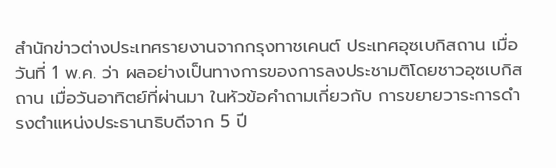สำนักข่าวต่างประเทศรายงานจากกรุงทาชเคนต์ ประเทศอุซเบกิสถาน เมื่อวันที่ 1 พ.ค. ว่า ผลอย่างเป็นทางการของการลงประชามติโดยชาวอุซเบกิสถาน เมื่อวันอาทิตย์ที่ผ่านมา ในหัวข้อคำถามเกี่ยวกับ การขยายวาระการดำรงตำแหน่งประธานาธิบดีจาก 5 ปี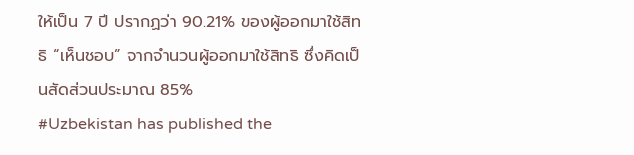ให้เป็น 7 ปี ปรากฏว่า 90.21% ของผู้ออกมาใช้สิทธิ “เห็นชอบ” จากจำนวนผู้ออกมาใช้สิทธิ ซึ่งคิดเป็นสัดส่วนประมาณ 85%
#Uzbekistan has published the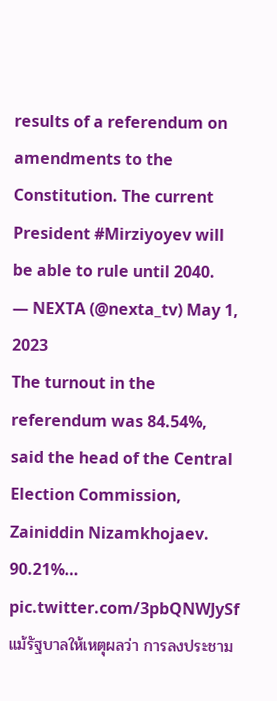results of a referendum on amendments to the Constitution. The current President #Mirziyoyev will be able to rule until 2040.
— NEXTA (@nexta_tv) May 1, 2023
The turnout in the referendum was 84.54%, said the head of the Central Election Commission, Zainiddin Nizamkhojaev.
90.21%… pic.twitter.com/3pbQNWJySf
แม้รัฐบาลให้เหตุผลว่า การลงประชาม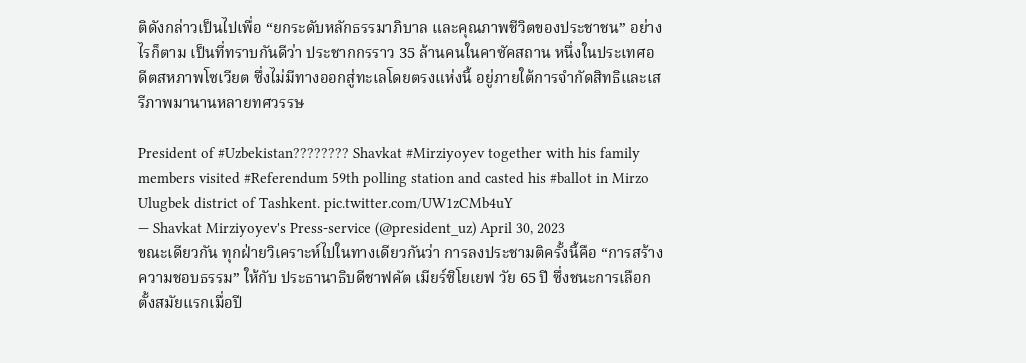ติดังกล่าวเป็นไปเพื่อ “ยกระดับหลักธรรมาภิบาล และคุณภาพชีวิตของประชาชน” อย่างไรก็ตาม เป็นที่ทราบกันดีว่า ประชากกรราว 35 ล้านคนในคาซัคสถาน หนึ่งในประเทศอดีตสหภาพโซเวียต ซึ่งไม่มีทางออกสู่ทะเลโดยตรงแห่งนี้ อยู่ภายใต้การจำกัดสิทธิและเสรีภาพมานานหลายทศวรรษ

President of #Uzbekistan???????? Shavkat #Mirziyoyev together with his family members visited #Referendum 59th polling station and casted his #ballot in Mirzo Ulugbek district of Tashkent. pic.twitter.com/UW1zCMb4uY
— Shavkat Mirziyoyev's Press-service (@president_uz) April 30, 2023
ขณะเดียวกัน ทุกฝ่ายวิเคราะห์ไปในทางเดียวกันว่า การลงประชามติครั้งนี้คือ “การสร้างความชอบธรรม” ให้กับ ประธานาธิบดีชาฟคัต เมียร์ซิโยเยฟ วัย 65 ปี ซึ่งชนะการเลือกตั้งสมัยแรกเมื่อปี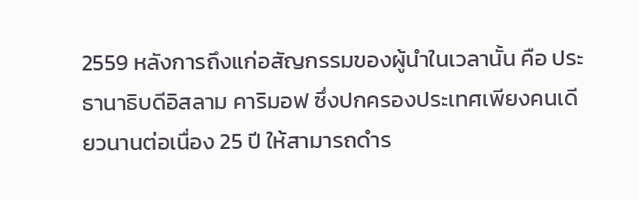2559 หลังการถึงแก่อสัญกรรมของผู้นำในเวลานั้น คือ ประธานาธิบดีอิสลาม คาริมอฟ ซึ่งปกครองประเทศเพียงคนเดียวนานต่อเนื่อง 25 ปี ให้สามารถดำร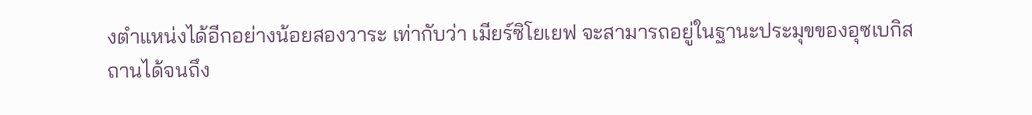งตำแหน่งได้อีกอย่างน้อยสองวาระ เท่ากับว่า เมียร์ซิโยเยฟ จะสามารถอยู่ในฐานะประมุขของอุซเบกิสถานได้จนถึง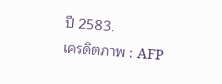ปี 2583.
เครดิตภาพ : AFP